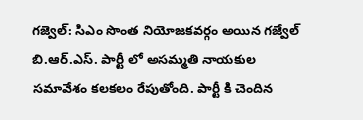గజ్వెల్: సిఎం సొంత నియోజకవర్గం అయిన గజ్వేల్ బి.ఆర్.ఎస్. పార్టీ లో అసమ్మతి నాయకుల సమావేశం కలకలం రేపుతోంది. పార్టీ కి చెందిన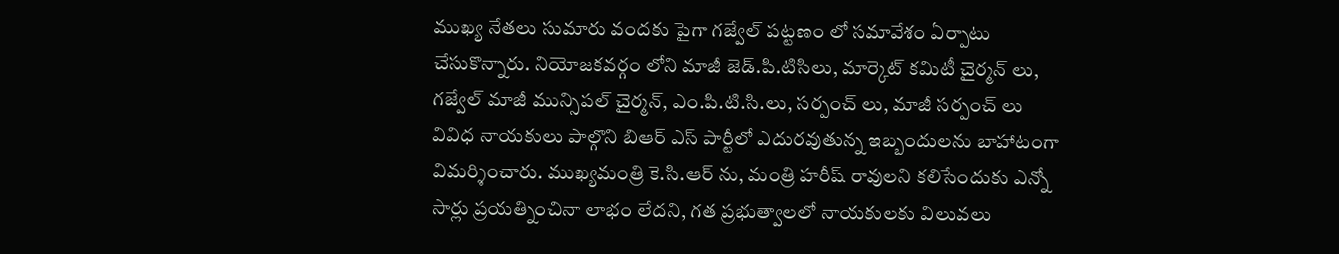ముఖ్య నేతలు సుమారు వందకు పైగా గజ్వేల్ పట్టణం లో సమావేశం ఏర్పాటు చేసుకొన్నారు. నియోజకవర్గం లోని మాజీ జెడ్.పి.టిసిలు, మార్కెట్ కమిటీ చైర్మన్ లు, గజ్వేల్ మాజీ మున్సిపల్ చైర్మన్, ఎం.పి.టి.సి.లు, సర్పంచ్ లు, మాజీ సర్పంచ్ లు వివిధ నాయకులు పాల్గొని బిఆర్ ఎస్ పార్టీలో ఎదురవుతున్న ఇబ్బందులను బాహాటంగా విమర్శించారు. ముఖ్యమంత్రి కె.సి.ఆర్ ను, మంత్రి హరీష్ రావులని కలిసేందుకు ఎన్నో సార్లు ప్రయత్నించినా లాభం లేదని, గత ప్రభుత్వాలలో నాయకులకు విలువలు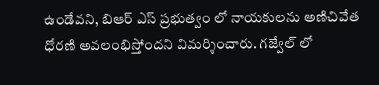ఉండేవని, బిఆర్ ఎస్ ప్రభుత్వం లో నాయకులను అణిచివేత ధోరణి అవలంభిస్తోందని విమర్శించారు. గజ్వేల్ లో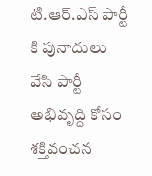టి.ఆర్.ఎస్ పార్టీ కి పునాదులు వేసి పార్టీ అభివృద్ది కోసం శక్తివంచన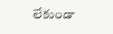లేకుండా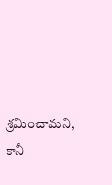శ్రమించామని, కానీ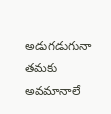అడుగడుగునా తమకు అవమానాలే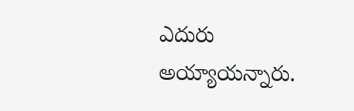ఎదురు అయ్యాయన్నారు.